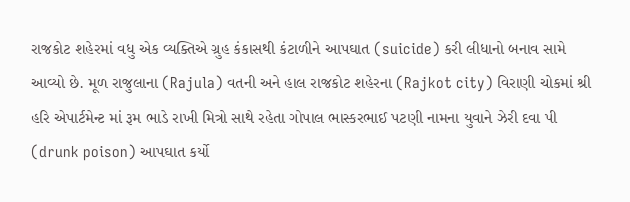રાજકોટ શહેરમાં વધુ એક વ્યક્તિએ ગ્રુહ કંકાસથી કંટાળીને આપઘાત (suicide) કરી લીધાનો બનાવ સામે આવ્યો છે. મૂળ રાજુલાના (Rajula) વતની અને હાલ રાજકોટ શહેરના (Rajkot city) વિરાણી ચોકમાં શ્રી હરિ એપાર્ટમેન્ટ માં રૂમ ભાડે રાખી મિત્રો સાથે રહેતા ગોપાલ ભાસ્કરભાઈ પટણી નામના યુવાને ઝેરી દવા પી (drunk poison) આપઘાત કર્યો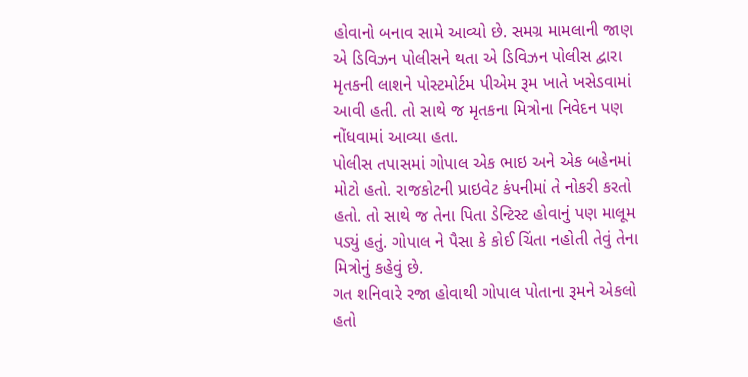હોવાનો બનાવ સામે આવ્યો છે. સમગ્ર મામલાની જાણ એ ડિવિઝન પોલીસને થતા એ ડિવિઝન પોલીસ દ્વારા મૃતકની લાશને પોસ્ટમોર્ટમ પીએમ રૂમ ખાતે ખસેડવામાં આવી હતી. તો સાથે જ મૃતકના મિત્રોના નિવેદન પણ નોંધવામાં આવ્યા હતા.
પોલીસ તપાસમાં ગોપાલ એક ભાઇ અને એક બહેનમાં મોટો હતો. રાજકોટની પ્રાઇવેટ કંપનીમાં તે નોકરી કરતો હતો. તો સાથે જ તેના પિતા ડેન્ટિસ્ટ હોવાનું પણ માલૂમ પડ્યું હતું. ગોપાલ ને પૈસા કે કોઈ ચિંતા નહોતી તેવું તેના મિત્રોનું કહેવું છે.
ગત શનિવારે રજા હોવાથી ગોપાલ પોતાના રૂમને એકલો હતો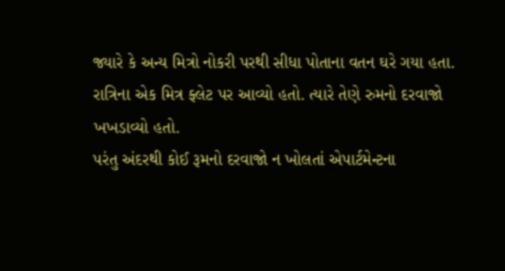જ્યારે કે અન્ય મિત્રો નોકરી પરથી સીધા પોતાના વતન ઘરે ગયા હતા. રાત્રિના એક મિત્ર ફ્લેટ પર આવ્યો હતો. ત્યારે તેણે રુમનો દરવાજો ખખડાવ્યો હતો.
પરંતુ અંદરથી કોઈ રૂમનો દરવાજો ન ખોલતાં એપાર્ટમેન્ટના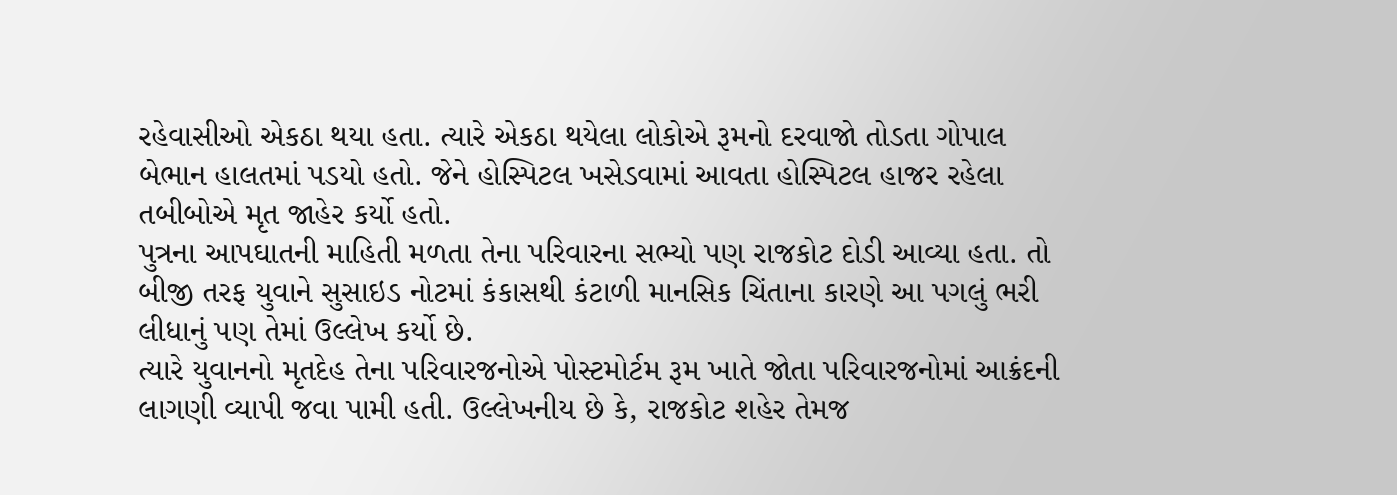રહેવાસીઓ એકઠા થયા હતા. ત્યારે એકઠા થયેલા લોકોએ રૂમનો દરવાજો તોડતા ગોપાલ બેભાન હાલતમાં પડયો હતો. જેને હોસ્પિટલ ખસેડવામાં આવતા હોસ્પિટલ હાજર રહેલા તબીબોએ મૃત જાહેર કર્યો હતો.
પુત્રના આપઘાતની માહિતી મળતા તેના પરિવારના સભ્યો પણ રાજકોટ દોડી આવ્યા હતા. તો બીજી તરફ યુવાને સુસાઇડ નોટમાં કંકાસથી કંટાળી માનસિક ચિંતાના કારણે આ પગલું ભરી લીધાનું પણ તેમાં ઉલ્લેખ કર્યો છે.
ત્યારે યુવાનનો મૃતદેહ તેના પરિવારજનોએ પોસ્ટમોર્ટમ રૂમ ખાતે જોતા પરિવારજનોમાં આક્રંદની લાગણી વ્યાપી જવા પામી હતી. ઉલ્લેખનીય છે કે, રાજકોટ શહેર તેમજ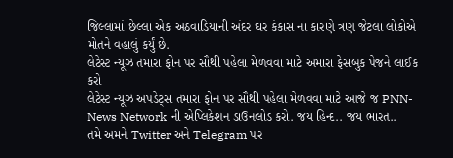જિલ્લામાં છેલ્લા એક અઠવાડિયાની અંદર ઘર કંકાસ ના કારણે ત્રણ જેટલા લોકોએ મોતને વહાલું કર્યું છે.
લેટેસ્ટ ન્યૂઝ તમારા ફોન પર સૌથી પહેલા મેળવવા માટે અમારા ફેસબુક પેજને લાઈક કરો
લેટેસ્ટ ન્યૂઝ અપડેટ્સ તમારા ફોન પર સૌથી પહેલા મેળવવા માટે આજે જ PNN- News Network ની એપ્લિકેશન ડાઉનલોડ કરો. જય હિન્દ.. જય ભારત..
તમે અમને Twitter અને Telegram પર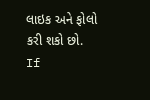લાઇક અને ફોલો કરી શકો છો.
If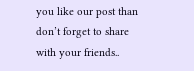you like our post than don’t forget to share with your friends..